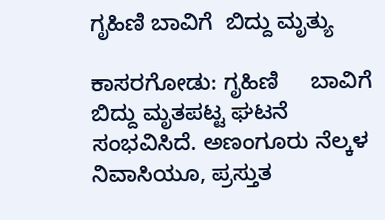ಗೃಹಿಣಿ ಬಾವಿಗೆ  ಬಿದ್ದು ಮೃತ್ಯು

ಕಾಸರಗೋಡು: ಗೃಹಿಣಿ     ಬಾವಿಗೆ ಬಿದ್ದು ಮೃತಪಟ್ಟ ಘಟನೆ ಸಂಭವಿಸಿದೆ. ಅಣಂಗೂರು ನೆಲ್ಕಳ ನಿವಾಸಿಯೂ, ಪ್ರಸ್ತುತ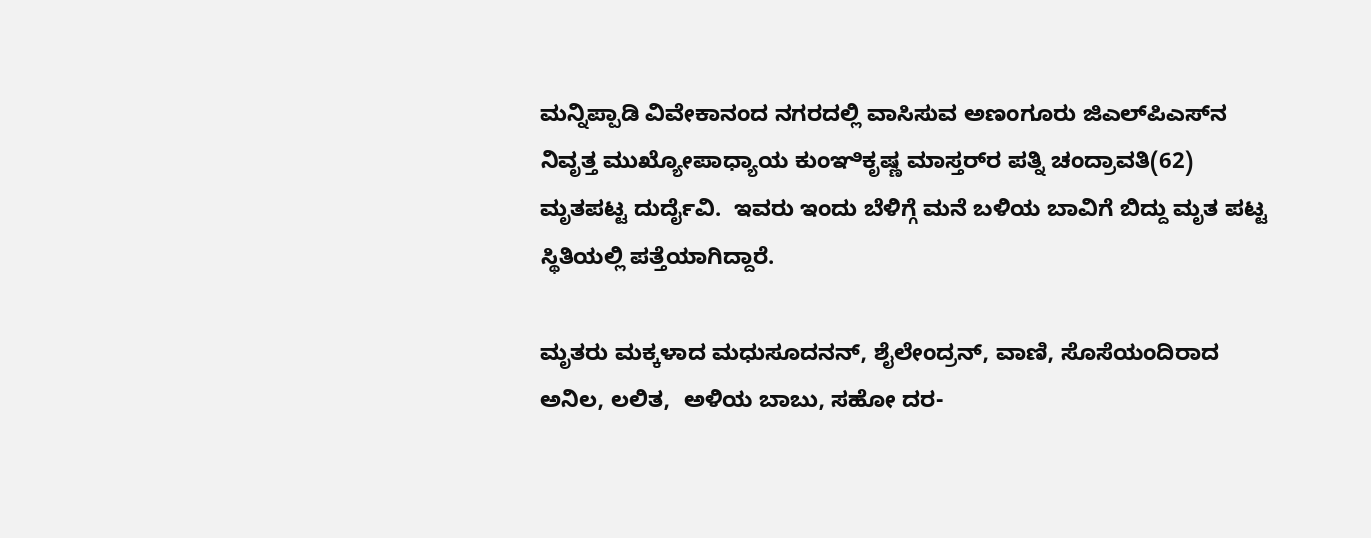ಮನ್ನಿಪ್ಪಾಡಿ ವಿವೇಕಾನಂದ ನಗರದಲ್ಲಿ ವಾಸಿಸುವ ಅಣಂಗೂರು ಜಿಎಲ್‌ಪಿಎಸ್‌ನ ನಿವೃತ್ತ ಮುಖ್ಯೋಪಾಧ್ಯಾಯ ಕುಂಞಿಕೃಷ್ಣ ಮಾಸ್ತರ್‌ರ ಪತ್ನಿ ಚಂದ್ರಾವತಿ(62) ಮೃತಪಟ್ಟ ದುರ್ದೈವಿ.  ಇವರು ಇಂದು ಬೆಳಿಗ್ಗೆ ಮನೆ ಬಳಿಯ ಬಾವಿಗೆ ಬಿದ್ದು ಮೃತ ಪಟ್ಟ ಸ್ಥಿತಿಯಲ್ಲಿ ಪತ್ತೆಯಾಗಿದ್ದಾರೆ.

ಮೃತರು ಮಕ್ಕಳಾದ ಮಧುಸೂದನನ್, ಶೈಲೇಂದ್ರನ್, ವಾಣಿ, ಸೊಸೆಯಂದಿರಾದ ಅನಿಲ, ಲಲಿತ,  ಅಳಿಯ ಬಾಬು, ಸಹೋ ದರ-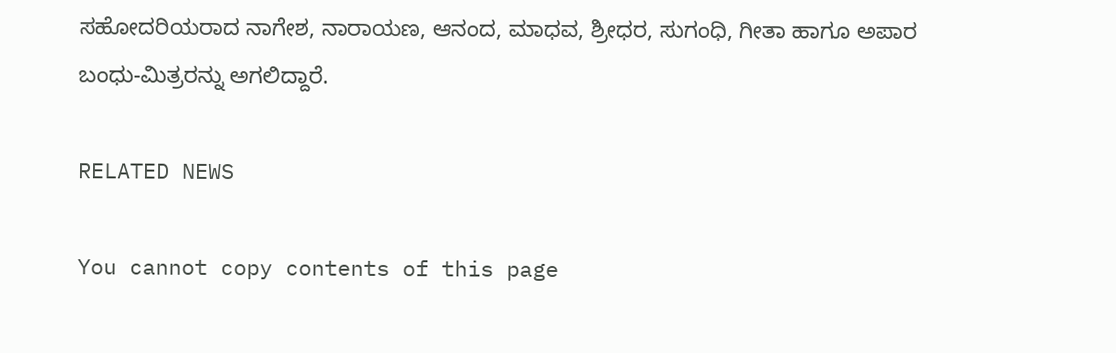ಸಹೋದರಿಯರಾದ ನಾಗೇಶ, ನಾರಾಯಣ, ಆನಂದ, ಮಾಧವ, ಶ್ರೀಧರ, ಸುಗಂಧಿ, ಗೀತಾ ಹಾಗೂ ಅಪಾರ ಬಂಧು-ಮಿತ್ರರನ್ನು ಅಗಲಿದ್ದಾರೆ.

RELATED NEWS

You cannot copy contents of this page